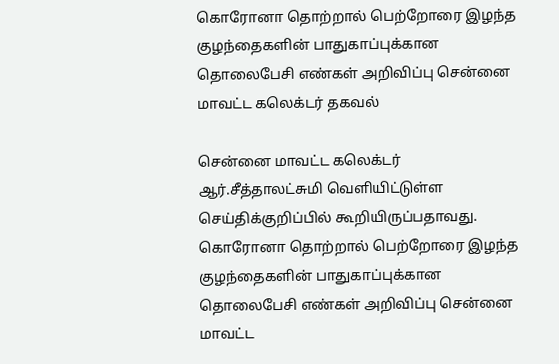கொரோனா தொற்றால் பெற்றோரை இழந்த குழந்தைகளின் பாதுகாப்புக்கான தொலைபேசி எண்கள் அறிவிப்பு சென்னை மாவட்ட கலெக்டர் தகவல்

சென்னை மாவட்ட கலெக்டர் ஆர்.சீத்தாலட்சுமி வெளியிட்டுள்ள செய்திக்குறிப்பில் கூறியிருப்பதாவது.
கொரோனா தொற்றால் பெற்றோரை இழந்த குழந்தைகளின் பாதுகாப்புக்கான தொலைபேசி எண்கள் அறிவிப்பு சென்னை மாவட்ட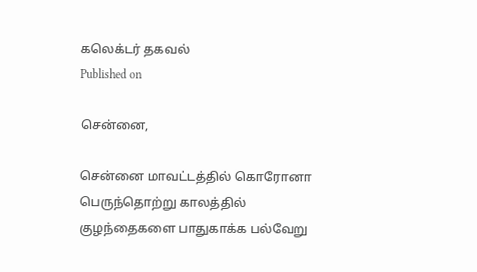கலெக்டர் தகவல்
Published on

சென்னை,

சென்னை மாவட்டத்தில் கொரோனா பெருந்தொற்று காலத்தில் குழந்தைகளை பாதுகாக்க பல்வேறு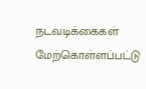நடவடிக்கைகள் மேற்கொள்ளப்பட்டு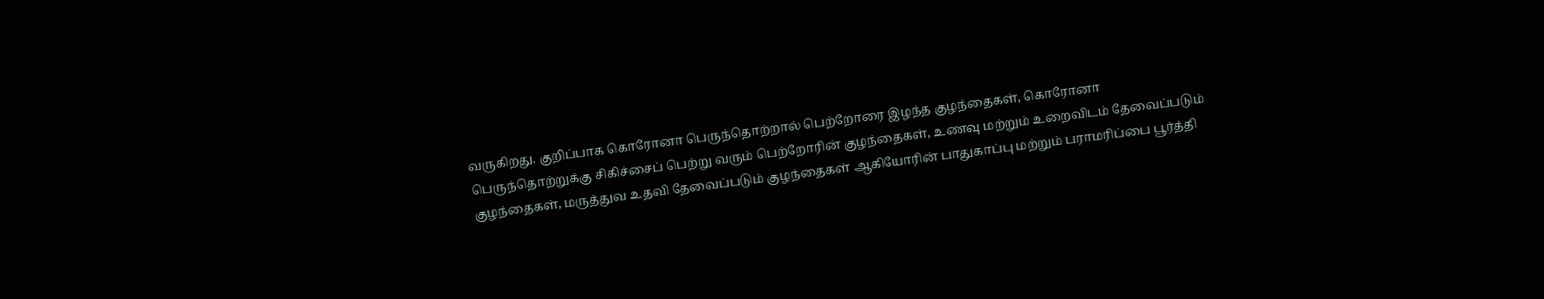வருகிறது. குறிப்பாக கொரோனா பெருந்தொற்றால் பெற்றோரை இழந்த குழந்தைகள், கொரோனா பெருந்தொற்றுக்கு சிகிச்சைப் பெற்று வரும் பெற்றோரின் குழந்தைகள், உணவு மற்றும் உறைவிடம் தேவைப்படும் குழந்தைகள், மருத்துவ உதவி தேவைப்படும் குழந்தைகள் ஆகியோரின் பாதுகாப்பு மற்றும் பராமரிப்பை பூர்த்தி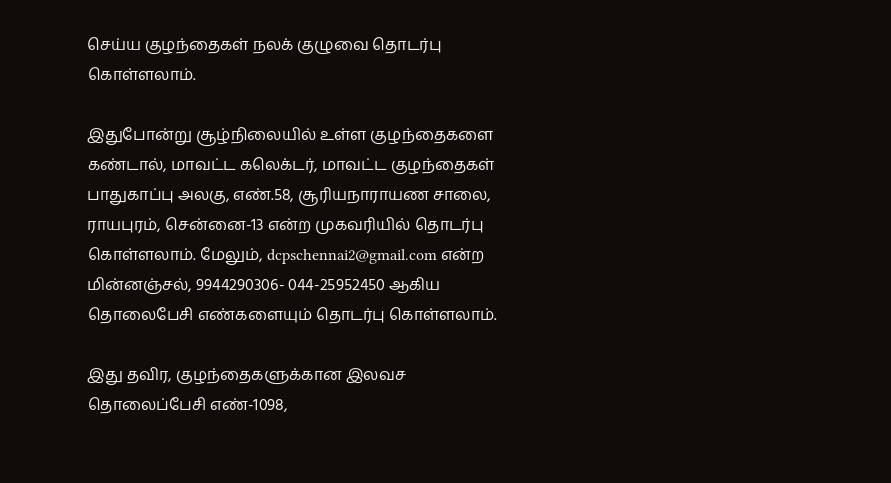செய்ய குழந்தைகள் நலக் குழுவை தொடர்பு கொள்ளலாம்.

இதுபோன்று சூழ்நிலையில் உள்ள குழந்தைகளை கண்டால், மாவட்ட கலெக்டர், மாவட்ட குழந்தைகள் பாதுகாப்பு அலகு, எண்.58, சூரியநாராயண சாலை, ராயபுரம், சென்னை-13 என்ற முகவரியில் தொடர்பு கொள்ளலாம். மேலும், dcpschennai2@gmail.com என்ற மின்னஞ்சல், 9944290306- 044-25952450 ஆகிய தொலைபேசி எண்களையும் தொடர்பு கொள்ளலாம்.

இது தவிர, குழந்தைகளுக்கான இலவச தொலைப்பேசி எண்-1098,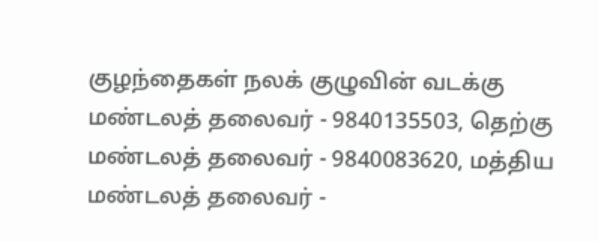குழந்தைகள் நலக் குழுவின் வடக்கு மண்டலத் தலைவர் - 9840135503, தெற்கு மண்டலத் தலைவர் - 9840083620, மத்திய மண்டலத் தலைவர் -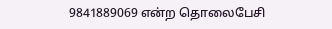9841889069 என்ற தொலைபேசி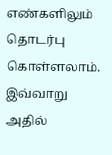எண்களிலும் தொடர்பு கொள்ளலாம். இவ்வாறு அதில்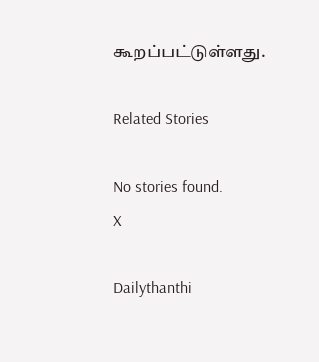கூறப்பட்டுள்ளது.

Related Stories

No stories found.
X

Dailythanthi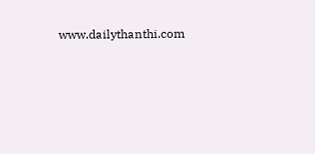www.dailythanthi.com